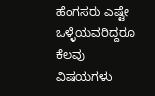ಹೆಂಗಸರು ಎಷ್ಟೇ ಒಳ್ಳೆಯವರಿದ್ದರೂ ಕೆಲವು ವಿಷಯಗಳು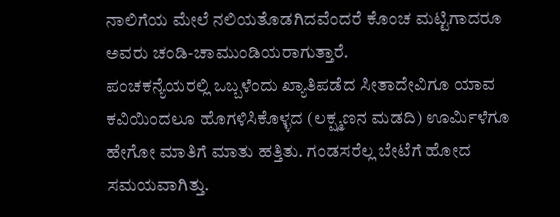ನಾಲಿಗೆಯ ಮೇಲೆ ನಲಿಯತೊಡಗಿದವೆಂದರೆ ಕೊಂಚ ಮಟ್ಟಿಗಾದರೂ ಅವರು ಚಂಡಿ-ಚಾಮುಂಡಿಯರಾಗುತ್ತಾರೆ.
ಪಂಚಕನ್ಯೆಯರಲ್ಲಿ ಒಬ್ಬಳೆಂದು ಖ್ಯಾತಿಪಡೆದ ಸೀತಾದೇವಿಗೂ ಯಾವ ಕವಿಯಿಂದಲೂ ಹೊಗಳಿಸಿಕೊಳ್ಳದ (ಲಕ್ಷ್ಮಣನ ಮಡದಿ) ಊರ್ಮಿಳೆಗೂ ಹೇಗೋ ಮಾತಿಗೆ ಮಾತು ಹತ್ತಿತು. ಗಂಡಸರೆಲ್ಲ ಬೇಟೆಗೆ ಹೋದ ಸಮಯವಾಗಿತ್ತು.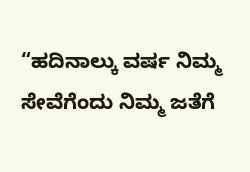“ಹದಿನಾಲ್ಕು ವರ್ಷ ನಿಮ್ಮ ಸೇವೆಗೆಂದು ನಿಮ್ಮ ಜತೆಗೆ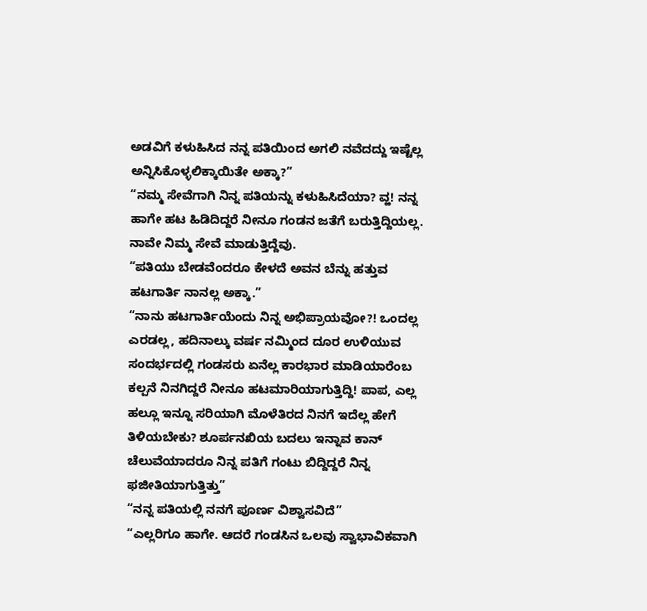ಅಡವಿಗೆ ಕಳುಹಿಸಿದ ನನ್ನ ಪತಿಯಿಂದ ಅಗಲಿ ನವೆದದ್ದು ಇಷ್ಟೆಲ್ಲ ಅನ್ನಿಸಿಕೊಳ್ಳಲಿಕ್ಕಾಯಿತೇ ಅಕ್ಕಾ?”
“ನಮ್ಮ ಸೇವೆಗಾಗಿ ನಿನ್ನ ಪತಿಯನ್ನು ಕಳುಹಿಸಿದೆಯಾ? ವ್ಹ! ನನ್ನ ಹಾಗೇ ಹಟ ಹಿಡಿದಿದ್ದರೆ ನೀನೂ ಗಂಡನ ಜತೆಗೆ ಬರುತ್ತಿದ್ದಿಯಲ್ಲ. ನಾವೇ ನಿಮ್ಮ ಸೇವೆ ಮಾಡುತ್ತಿದ್ದೆವು.
“ಪತಿಯು ಬೇಡವೆಂದರೂ ಕೇಳದೆ ಅವನ ಬೆನ್ನು ಹತ್ತುವ ಹಟಗಾರ್ತಿ ನಾನಲ್ಲ ಅಕ್ಕಾ.”
“ನಾನು ಹಟಗಾರ್ತಿಯೆಂದು ನಿನ್ನ ಅಭಿಪ್ರಾಯವೋ?! ಒಂದಲ್ಲ ಎರಡಲ್ಲ, ಹದಿನಾಲ್ಕು ವರ್ಷ ನಮ್ಮಿಂದ ದೂರ ಉಳಿಯುವ ಸಂದರ್ಭದಲ್ಲಿ ಗಂಡಸರು ಏನೆಲ್ಲ ಕಾರಭಾರ ಮಾಡಿಯಾರೆಂಬ ಕಲ್ಪನೆ ನಿನಗಿದ್ದರೆ ನೀನೂ ಹಟಮಾರಿಯಾಗುತ್ತಿದ್ದಿ! ಪಾಪ, ಎಲ್ಲ ಹಲ್ಲೂ ಇನ್ನೂ ಸರಿಯಾಗಿ ಮೊಳೆತಿರದ ನಿನಗೆ ಇದೆಲ್ಲ ಹೇಗೆ ತಿಳಿಯಬೇಕು? ಶೂರ್ಪನಖಿಯ ಬದಲು ಇನ್ನಾವ ಕಾನ್ ಚೆಲುವೆಯಾದರೂ ನಿನ್ನ ಪತಿಗೆ ಗಂಟು ಬಿದ್ದಿದ್ದರೆ ನಿನ್ನ ಫಜೀತಿಯಾಗುತ್ತಿತ್ತು”
“ನನ್ನ ಪತಿಯಲ್ಲಿ ನನಗೆ ಪೂರ್ಣ ವಿಶ್ವಾಸವಿದೆ”
“ಎಲ್ಲರಿಗೂ ಹಾಗೇ. ಆದರೆ ಗಂಡಸಿನ ಒಲವು ಸ್ವಾಭಾವಿಕವಾಗಿ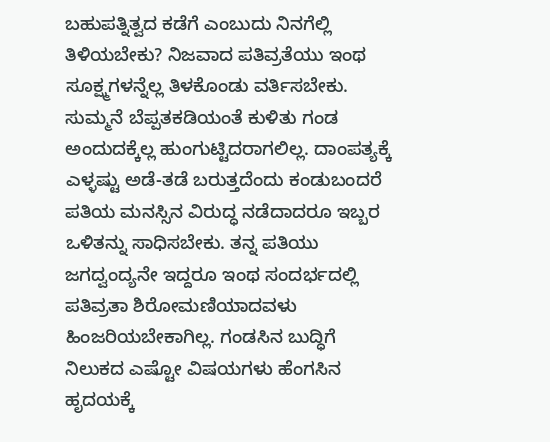ಬಹುಪತ್ನಿತ್ವದ ಕಡೆಗೆ ಎಂಬುದು ನಿನಗೆಲ್ಲಿ ತಿಳಿಯಬೇಕು? ನಿಜವಾದ ಪತಿವ್ರತೆಯು ಇಂಥ ಸೂಕ್ಷ್ಮಗಳನ್ನೆಲ್ಲ ತಿಳಕೊಂಡು ವರ್ತಿಸಬೇಕು. ಸುಮ್ಮನೆ ಬೆಪ್ಪತಕಡಿಯಂತೆ ಕುಳಿತು ಗಂಡ ಅಂದುದಕ್ಕೆಲ್ಲ ಹುಂಗುಟ್ಟಿದರಾಗಲಿಲ್ಲ. ದಾಂಪತ್ಯಕ್ಕೆ ಎಳ್ಳಷ್ಟು ಅಡೆ-ತಡೆ ಬರುತ್ತದೆಂದು ಕಂಡುಬಂದರೆ ಪತಿಯ ಮನಸ್ಸಿನ ವಿರುದ್ಧ ನಡೆದಾದರೂ ಇಬ್ಬರ ಒಳಿತನ್ನು ಸಾಧಿಸಬೇಕು. ತನ್ನ ಪತಿಯು ಜಗದ್ವಂದ್ಯನೇ ಇದ್ದರೂ ಇಂಥ ಸಂದರ್ಭದಲ್ಲಿ ಪತಿವ್ರತಾ ಶಿರೋಮಣಿಯಾದವಳು ಹಿಂಜರಿಯಬೇಕಾಗಿಲ್ಲ. ಗಂಡಸಿನ ಬುದ್ಧಿಗೆ ನಿಲುಕದ ಎಷ್ಟೋ ವಿಷಯಗಳು ಹೆಂಗಸಿನ ಹೃದಯಕ್ಕೆ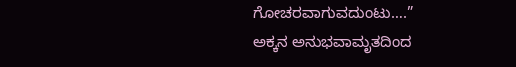ಗೋಚರವಾಗುವದುಂಟು….”
ಅಕ್ಕನ ಅನುಭವಾಮೃತದಿಂದ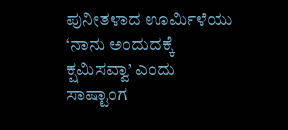ಪುನೀತಳಾದ ಊರ್ಮಿಳೆಯು ‘ನಾನು ಅಂದುದಕ್ಕೆ ಕ್ಷಮಿಸವ್ವಾ’ ಎಂದು ಸಾಷ್ಟಾಂಗ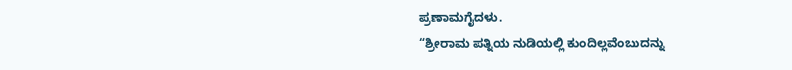ಪ್ರಣಾಮಗೈದಳು.
“ಶ್ರೀರಾಮ ಪತ್ನಿಯ ನುಡಿಯಲ್ಲಿ ಕುಂದಿಲ್ಲವೆಂಬುದನ್ನು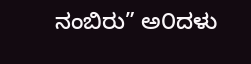ನಂಬಿರು” ಅ೦ದಳು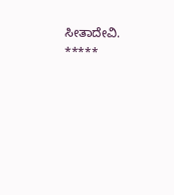ಸೀತಾದೇವಿ.
*****